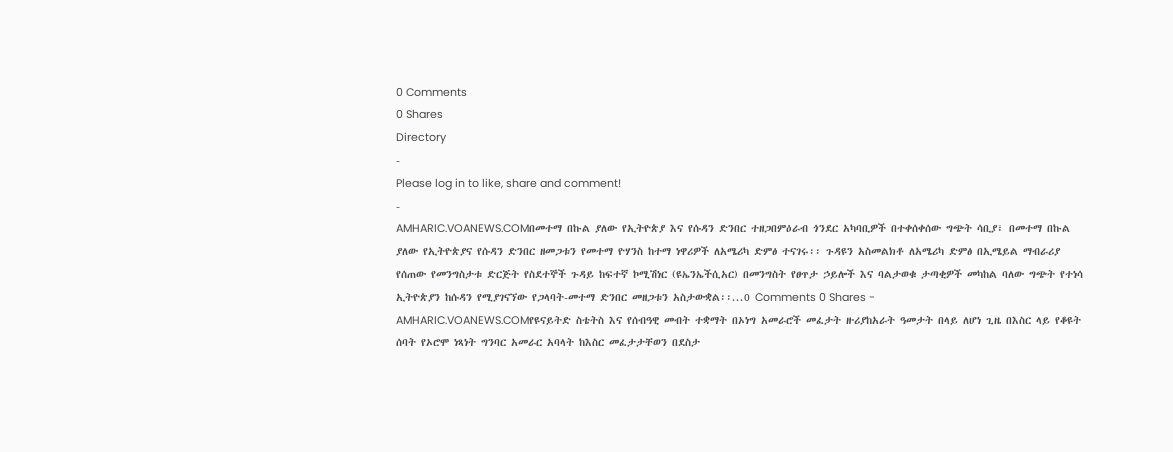0 Comments
0 Shares
Directory
-
Please log in to like, share and comment!
-
AMHARIC.VOANEWS.COMበመተማ በኩል ያለው የኢትዮጵያ እና የሱዳን ድንበር ተዘጋበምዕራብ ጎንደር አካባቢዎች በተቀሰቀሰው ግጭት ሳቢያ፣ በመተማ በኩል ያለው የኢትዮጵያና የሱዳን ድንበር ዘመጋቱን የመተማ ዮሃንስ ከተማ ነዋሪዎች ለአሜሪካ ድምፅ ተናገሩ፡፡ ጉዳዩን አስመልክቶ ለአሜሪካ ድምፅ በኢሜይል ማብራሪያ የሰጠው የመንግስታቱ ድርጅት የስደተኞች ጉዳይ ከፍተኛ ኮሚሽነር (ዩኤንኤችሲአር) በመንግስት የፀጥታ ኃይሎች እና ባልታወቁ ታጣቂዎች መካከል ባለው ግጭት የተነሳ ኢትዮጵያን ከሱዳን የሚያገናኘው የጋላባት-መተማ ድንበር መዘጋቱን አስታውቋል፡፡...0 Comments 0 Shares -
AMHARIC.VOANEWS.COMየዩናይትድ ስቴትስ እና የሰብዓዊ መብት ተቋማት በኦነግ አመራሮች መፈታት ዙሪያከአራት ዓመታት በላይ ለሆነ ጊዜ በእስር ላይ የቆዩት ሰባት የኦሮሞ ነጻነት ግንባር አመራር አባላት ከእስር መፈታታቸወን በደስታ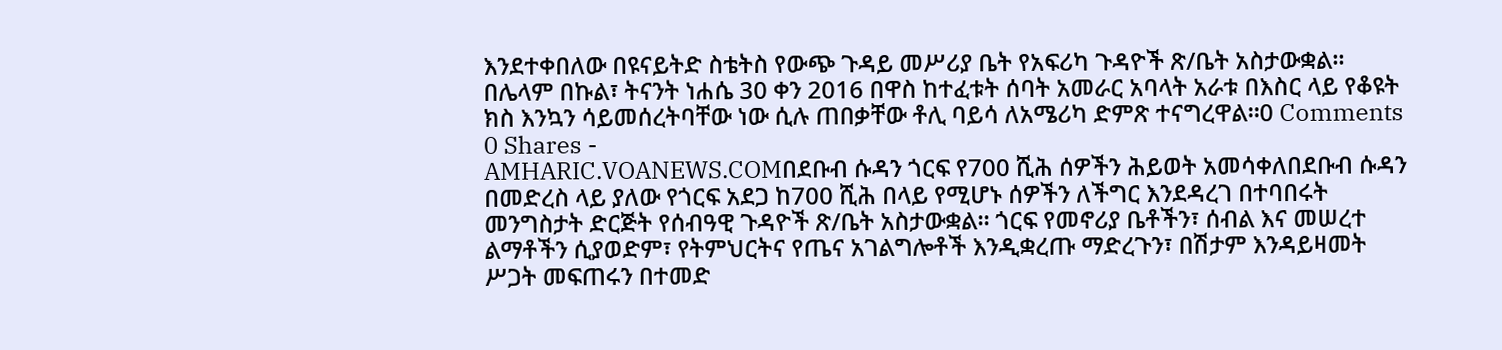እንደተቀበለው በዩናይትድ ስቴትስ የውጭ ጉዳይ መሥሪያ ቤት የአፍሪካ ጉዳዮች ጽ/ቤት አስታውቋል። በሌላም በኩል፣ ትናንት ነሐሴ 30 ቀን 2016 በዋስ ከተፈቱት ሰባት አመራር አባላት አራቱ በእስር ላይ የቆዩት ክስ እንኳን ሳይመሰረትባቸው ነው ሲሉ ጠበቃቸው ቶሊ ባይሳ ለአሜሪካ ድምጽ ተናግረዋል።0 Comments 0 Shares -
AMHARIC.VOANEWS.COMበደቡብ ሱዳን ጎርፍ የ700 ሺሕ ሰዎችን ሕይወት አመሳቀለበደቡብ ሱዳን በመድረስ ላይ ያለው የጎርፍ አደጋ ከ700 ሺሕ በላይ የሚሆኑ ሰዎችን ለችግር እንደዳረገ በተባበሩት መንግስታት ድርጅት የሰብዓዊ ጉዳዮች ጽ/ቤት አስታውቋል። ጎርፍ የመኖሪያ ቤቶችን፣ ሰብል እና መሠረተ ልማቶችን ሲያወድም፣ የትምህርትና የጤና አገልግሎቶች እንዲቋረጡ ማድረጉን፣ በሽታም እንዳይዛመት ሥጋት መፍጠሩን በተመድ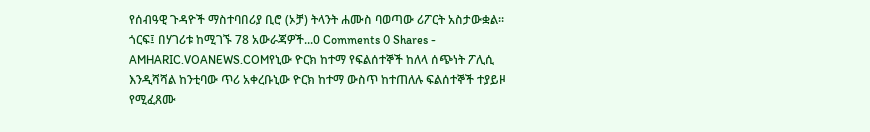የሰብዓዊ ጉዳዮች ማስተባበሪያ ቢሮ (ኦቻ) ትላንት ሐሙስ ባወጣው ሪፖርት አስታውቋል። ጎርፍ፤ በሃገሪቱ ከሚገኙ 78 አውራጃዎች...0 Comments 0 Shares -
AMHARIC.VOANEWS.COMየኒው ዮርክ ከተማ የፍልሰተኞች ከለላ ሰጭነት ፖሊሲ እንዲሻሻል ከንቲባው ጥሪ አቀረቡኒው ዮርክ ከተማ ውስጥ ከተጠለሉ ፍልሰተኞች ተያይዞ የሚፈጸሙ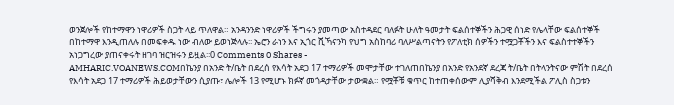ወንጀሎች የከተማዋን ነዋሪዎች ስጋት ላይ ጥለዋል። አንዳንንድ ነዋሪዎች ችግሩን ያመጣው አስተዳደር ባለፉት ሁለት ዓመታት ፍልሰተኞችን ሕጋዊ ሰነድ የሌላቸው ፍልሰተኞች በከተማዋ እንዲጠለሉ በመፍቀዱ ነው ብለው ይወነጅላሉ፡፡ ኤሮን ራነን እና ኢጎር ሺኻናንካ የህግ አስከባሪ ባለሥልጣናትን የፖለቲክ ሰዎችን ተሟጋቾችን እና ፍልስተተኞችን አነጋግረው ያጠናቀሩት ዘገባ ዝርዝሩን ይዟል፡፡0 Comments 0 Shares -
AMHARIC.VOANEWS.COMበኬንያ በአንድ ት/ቤት በደረሰ የእሳት አደጋ 17 ተማሪዎች መሞታቸው ተገለጠበኬንያ በአንድ የአንደኛ ደረጃ ት/ቤት በትላንትናው ምሽት በደረሰ የእሳት አደጋ 17 ተማሪዎች ሕይወታቸውን ሲያጡ፣ ሌሎች 13 የሚሆኑ ክፉኛ መጎዳታቸው ታውቋል። የሟቾቹ ቁጥር ከተጠቀሰውም ሊያሻቅብ እንደሚችል ፖሊስ ስጋቱን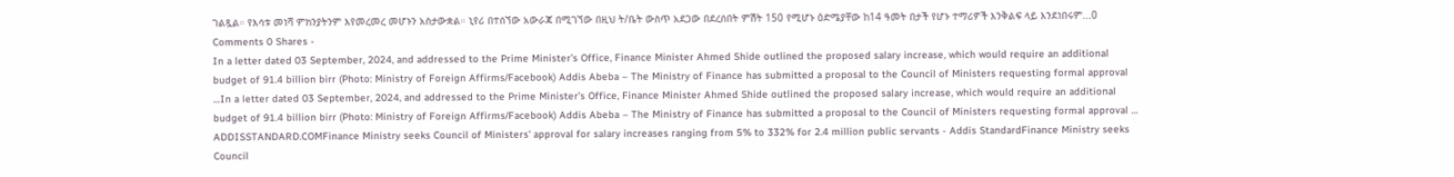ገልጿል። የእሳቱ መነሻ ምክንያትንም እየመረመረ መሆኑን አስታውቋል። ኒየሪ በተሰኘው አውራጃ በሚገኘው በዚህ ት/ቤት ውስጥ አደጋው በደረሰበት ምሽት 150 የሚሆኑ ዕድሜያቸው ከ14 ዓመት በታች የሆኑ ተማሪዎች እንቅልፍ ላይ እንደነበሩም...0 Comments 0 Shares -
In a letter dated 03 September, 2024, and addressed to the Prime Minister’s Office, Finance Minister Ahmed Shide outlined the proposed salary increase, which would require an additional budget of 91.4 billion birr (Photo: Ministry of Foreign Affirms/Facebook) Addis Abeba – The Ministry of Finance has submitted a proposal to the Council of Ministers requesting formal approval …In a letter dated 03 September, 2024, and addressed to the Prime Minister’s Office, Finance Minister Ahmed Shide outlined the proposed salary increase, which would require an additional budget of 91.4 billion birr (Photo: Ministry of Foreign Affirms/Facebook) Addis Abeba – The Ministry of Finance has submitted a proposal to the Council of Ministers requesting formal approval …
ADDISSTANDARD.COMFinance Ministry seeks Council of Ministers' approval for salary increases ranging from 5% to 332% for 2.4 million public servants - Addis StandardFinance Ministry seeks Council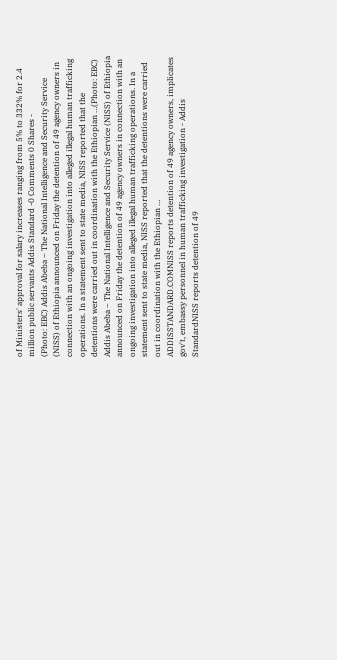of Ministers' approval for salary increases ranging from 5% to 332% for 2.4 million public servants Addis Standard -0 Comments 0 Shares -
(Photo: EBC) Addis Abeba – The National Intelligence and Security Service (NISS) of Ethiopia announced on Friday the detention of 49 agency owners in connection with an ongoing investigation into alleged illegal human trafficking operations. In a statement sent to state media, NISS reported that the detentions were carried out in coordination with the Ethiopian …(Photo: EBC) Addis Abeba – The National Intelligence and Security Service (NISS) of Ethiopia announced on Friday the detention of 49 agency owners in connection with an ongoing investigation into alleged illegal human trafficking operations. In a statement sent to state media, NISS reported that the detentions were carried out in coordination with the Ethiopian …
ADDISSTANDARD.COMNISS reports detention of 49 agency owners, implicates gov't, embassy personnel in human trafficking investigation - Addis StandardNISS reports detention of 49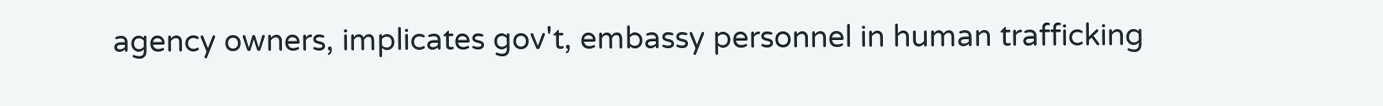agency owners, implicates gov't, embassy personnel in human trafficking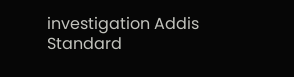investigation Addis Standard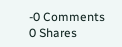-0 Comments 0 Shares